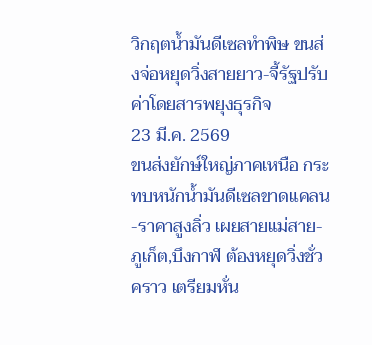วิกฤตน้ำมันดีเซลทำพิษ ขนส่งจ่อหยุดวิ่งสายยาว-จี้รัฐปรับค่าโดยสารพยุงธุรกิจ
23 มี.ค. 2569
ขนส่งยักษ์ใหญ่ภาคเหนือ กระทบหนักน้ำมันดีเซลขาดแคลน-ราคาสูงลิ่ว เผยสายแม่สาย-ภูเก็ต,บึงกาฬ ต้องหยุดวิ่งชั่วคราว เตรียมหั่น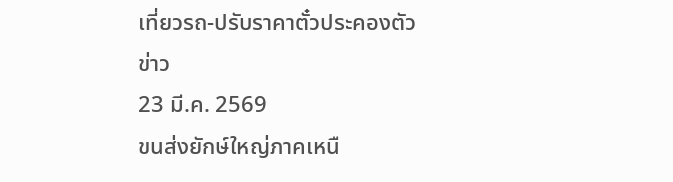เที่ยวรถ-ปรับราคาตั๋วประคองตัว
ข่าว
23 มี.ค. 2569
ขนส่งยักษ์ใหญ่ภาคเหนื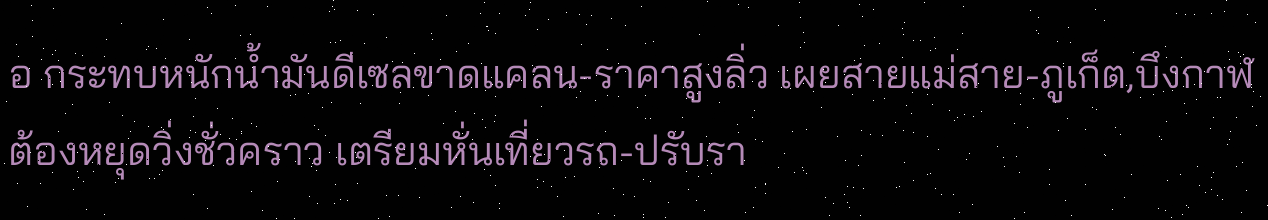อ กระทบหนักน้ำมันดีเซลขาดแคลน-ราคาสูงลิ่ว เผยสายแม่สาย-ภูเก็ต,บึงกาฬ ต้องหยุดวิ่งชั่วคราว เตรียมหั่นเที่ยวรถ-ปรับรา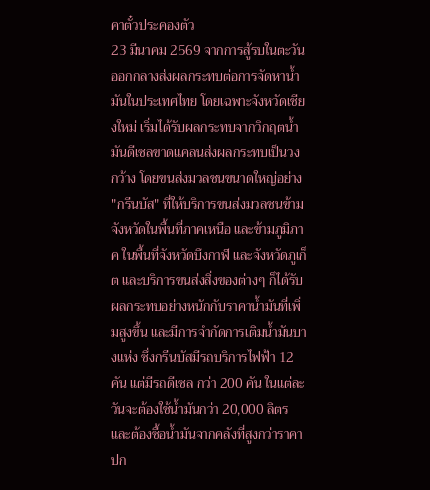คาตั๋วประคองตัว
23 มีนาคม 2569 จากการสู้รบในตะวันออกกลางส่งผลกระทบต่อการจัดหาน้ำมันในประเทศไทย โดยเฉพาะจังหวัดเชียงใหม่ เริ่มได้รับผลกระทบจากวิกฤตน้ำมันดีเซลขาดแคลนส่งผลกระทบเป็นวงกว้าง โดยขนส่งมวลชนขนาดใหญ่อย่าง "กรีนบัส" ที่ให้บริการขนส่งมวลชนข้ามจังหวัดในพื้นที่ภาคเหนือ และข้ามภูมิภาค ในพื้นที่จังหวัดบึงกาฬ และจังหวัดภูเก็ต และบริการขนส่งสิ่งของต่างๆ ก็ได้รับผลกระทบอย่างหนักกับราคาน้ำมันที่เพิ่มสูงขึ้น และมีการจำกัดการเติมน้ำมันบางแห่ง ซึ่งกรีนบัสมีรถบริการไฟฟ้า 12 คัน แต่มีรถดีเซล กว่า 200 คัน ในแต่ละวันจะต้องใช้น้ำมันกว่า 20,000 ลิตร และต้องซื้อน้ำมันจากคลังที่สูงกว่าราคาปก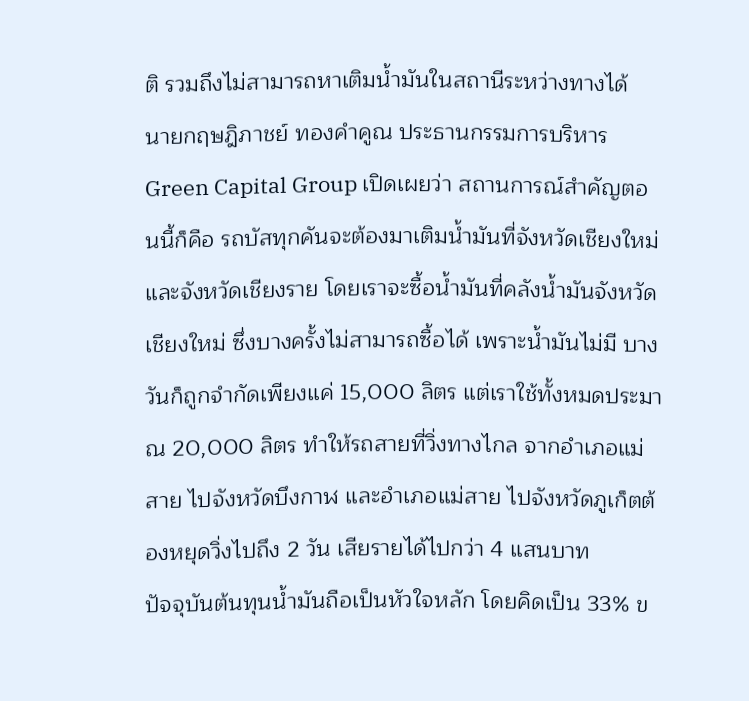ติ รวมถึงไม่สามารถหาเติมน้ำมันในสถานีระหว่างทางได้
นายกฤษฎิภาชย์ ทองคำคูณ ประธานกรรมการบริหาร Green Capital Group เปิดเผยว่า สถานการณ์สำคัญตอนนี้ก็คือ รถบัสทุกคันจะต้องมาเติมน้ำมันที่จังหวัดเชียงใหม่และจังหวัดเชียงราย โดยเราจะซื้อน้ำมันที่คลังน้ำมันจังหวัดเชียงใหม่ ซึ่งบางครั้งไม่สามารถซื้อได้ เพราะน้ำมันไม่มี บางวันก็ถูกจำกัดเพียงแค่ 15,000 ลิตร แต่เราใช้ทั้งหมดประมาณ 20,000 ลิตร ทำให้รถสายที่วิ่งทางไกล จากอำเภอแม่สาย ไปจังหวัดบึงกาฬ และอำเภอแม่สาย ไปจังหวัดภูเก็ตต้องหยุดวิ่งไปถึง 2 วัน เสียรายได้ไปกว่า 4 แสนบาท
ปัจจุบันต้นทุนน้ำมันถือเป็นหัวใจหลัก โดยคิดเป็น 33% ข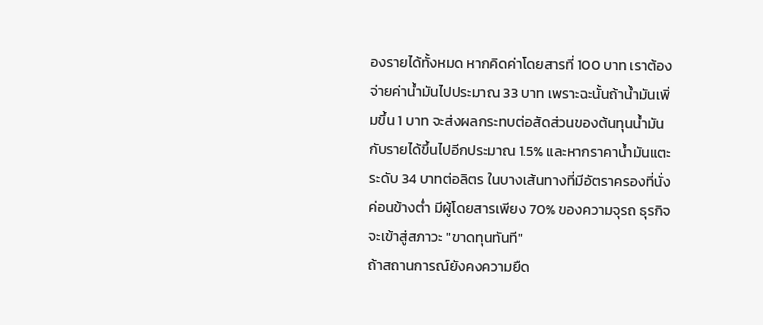องรายได้ทั้งหมด หากคิดค่าโดยสารที่ 100 บาท เราต้องจ่ายค่าน้ำมันไปประมาณ 33 บาท เพราะฉะนั้นถ้าน้ำมันเพิ่มขึ้น 1 บาท จะส่งผลกระทบต่อสัดส่วนของต้นทุนน้ำมันกับรายได้ขึ้นไปอีกประมาณ 1.5% และหากราคาน้ำมันแตะระดับ 34 บาทต่อลิตร ในบางเส้นทางที่มีอัตราครองที่นั่งค่อนข้างต่ำ มีผู้โดยสารเพียง 70% ของความจุรถ ธุรกิจจะเข้าสู่สภาวะ "ขาดทุนทันที"
ถ้าสถานการณ์ยังคงความยืด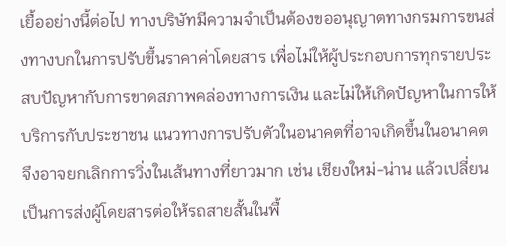เยื้ออย่างนี้ต่อไป ทางบริษัทมีความจำเป็นต้องขออนุญาตทางกรมการขนส่งทางบกในการปรับขึ้นราคาค่าโดยสาร เพื่อไม่ให้ผู้ประกอบการทุกรายประสบปัญหากับการขาดสภาพคล่องทางการเงิน และไม่ให้เกิดปัญหาในการให้บริการกับประชาชน แนวทางการปรับตัวในอนาคตที่อาจเกิดขึ้นในอนาคต จึงอาจยกเลิกการวิ่งในเส้นทางที่ยาวมาก เช่น เชียงใหม่-น่าน แล้วเปลี่ยนเป็นการส่งผู้โดยสารต่อให้รถสายสั้นในพื้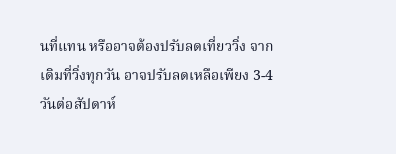นที่แทน หรืออาจต้องปรับลดเที่ยววิ่ง จากเดิมที่วิ่งทุกวัน อาจปรับลดเหลือเพียง 3-4 วันต่อสัปดาห์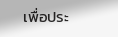เพื่อประ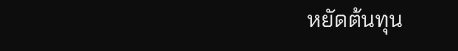หยัดต้นทุน